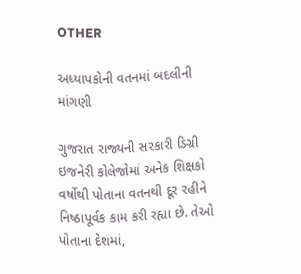OTHER

અધ્યાપકોની વતનમાં બદલીની માંગણી

ગુજરાત રાજ્યની સરકારી ડિગ્રી ઇજનેરી કોલેજોમાં અનેક શિક્ષકો વર્ષોથી પોતાના વતનથી દૂર રહીને નિષ્ઠાપૂર્વક કામ કરી રહ્યા છે. તેઓ પોતાના દેશમાં,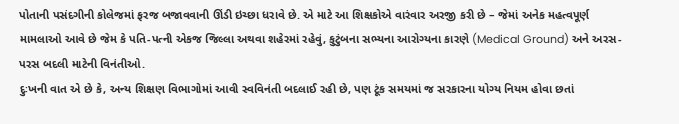પોતાની પસંદગીની કોલેજમાં ફરજ બજાવવાની ઊંડી ઇચ્છા ધરાવે છે. એ માટે આ શિક્ષકોએ વારંવાર અરજી કરી છે – જેમાં અનેક મહત્વપૂર્ણ મામલાઓ આવે છે જેમ કે પતિ-પત્ની એકજ જિલ્લા અથવા શહેરમાં રહેવું, કુટુંબના સભ્યના આરોગ્યના કારણે (Medical Ground) અને અરસ-પરસ બદલી માટેની વિનંતીઓ.
દુઃખની વાત એ છે કે, અન્ય શિક્ષણ વિભાગોમાં આવી સ્વવિનંતી બદલાઈ રહી છે, પણ ટૂંક સમયમાં જ સરકારના યોગ્ય નિયમ હોવા છતાં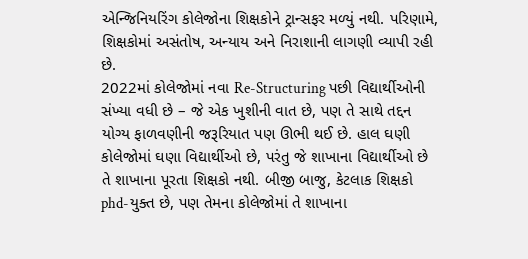એન્જિનિયરિંગ કોલેજોના શિક્ષકોને ટ્રાન્સફર મળ્યું નથી. પરિણામે, શિક્ષકોમાં અસંતોષ, અન્યાય અને નિરાશાની લાગણી વ્યાપી રહી છે.
2022માં કોલેજોમાં નવા Re-Structuring પછી વિદ્યાર્થીઓની સંખ્યા વધી છે – જે એક ખુશીની વાત છે, પણ તે સાથે તદ્દન યોગ્ય ફાળવણીની જરૂરિયાત પણ ઊભી થઈ છે. હાલ ઘણી કોલેજોમાં ઘણા વિદ્યાર્થીઓ છે, પરંતુ જે શાખાના વિદ્યાર્થીઓ છે તે શાખાના પૂરતા શિક્ષકો નથી. બીજી બાજુ, કેટલાક શિક્ષકો phd-યુક્ત છે, પણ તેમના કોલેજોમાં તે શાખાના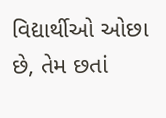વિદ્યાર્થીઓ ઓછા છે, તેમ છતાં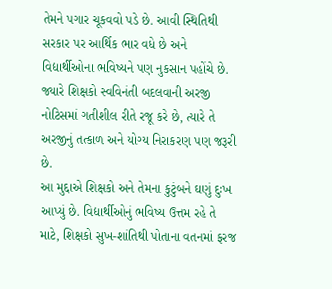તેમને પગાર ચૂકવવો પડે છે. આવી સ્થિતિથી સરકાર પર આર્થિક ભાર વધે છે અને વિદ્યાર્થીઓના ભવિષ્યને પણ નુકસાન પહોંચે છે.
જ્યારે શિક્ષકો સ્વવિનંતી બદલવાની અરજી નોટિસમાં ગતીશીલ રીતે રજૂ કરે છે, ત્યારે તે અરજીનું તત્કાળ અને યોગ્ય નિરાકરણ પણ જરૂરી છે.
આ મુદ્દાએ શિક્ષકો અને તેમના કુટુંબને ઘણું દુઃખ આપ્યું છે. વિદ્યાર્થીઓનું ભવિષ્ય ઉત્તમ રહે તે માટે, શિક્ષકો સુખ-શાંતિથી પોતાના વતનમાં ફરજ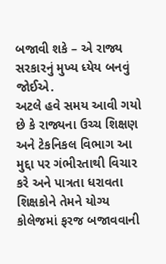બજાવી શકે – એ રાજ્ય સરકારનું મુખ્ય ધ્યેય બનવું જોઈએ.
અટલે હવે સમય આવી ગયો છે કે રાજ્યના ઉચ્ચ શિક્ષણ અને ટેકનિકલ વિભાગ આ મુદ્દા પર ગંભીરતાથી વિચાર કરે અને પાત્રતા ધરાવતા શિક્ષકોને તેમને યોગ્ય કોલેજમાં ફરજ બજાવવાની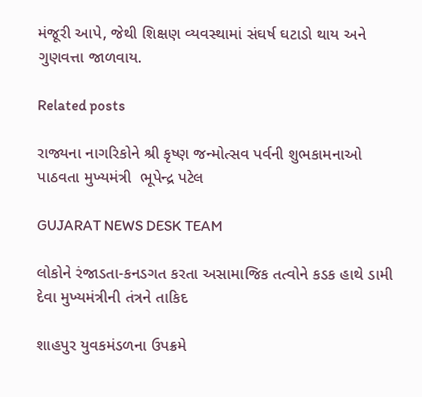મંજૂરી આપે, જેથી શિક્ષણ વ્યવસ્થામાં સંઘર્ષ ઘટાડો થાય અને ગુણવત્તા જાળવાય.

Related posts

રાજ્યના નાગરિકોને શ્રી કૃષ્ણ જન્મોત્સવ પર્વની શુભકામનાઓ પાઠવતા મુખ્યમંત્રી  ભૂપેન્દ્ર પટેલ

GUJARAT NEWS DESK TEAM

લોકોને રંજાડતા-કનડગત કરતા અસામાજિક તત્વોને કડક હાથે ડામી દેવા મુખ્યમંત્રીની તંત્રને તાકિદ

શાહપુર યુવકમંડળના ઉપક્રમે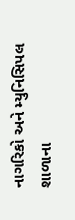નાગરિકો અને મ્યુનિસિપલ શાળાના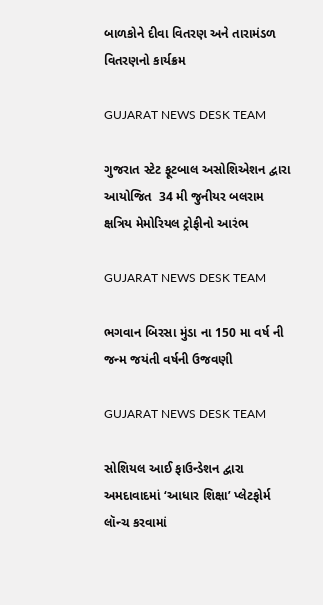બાળકોને દીવા વિતરણ અને તારામંડળ વિતરણનો કાર્યક્રમ

GUJARAT NEWS DESK TEAM

ગુજરાત સ્ટેટ ફૂટબાલ અસોશિએશન દ્વારા આયોજિત  34 મી જુનીયર બલરામ ક્ષત્રિય મેમોરિયલ ટ્રોફીનો આરંભ

GUJARAT NEWS DESK TEAM

ભગવાન બિરસા મુંડા ના 150 મા વર્ષ ની જન્મ જયંતી વર્ષની ઉજવણી

GUJARAT NEWS DESK TEAM

સોશિયલ આઈ ફાઉન્ડેશન દ્વારા અમદાવાદમાં ‘આધાર શિક્ષા’ પ્લેટફોર્મ લૉન્ચ કરવામાં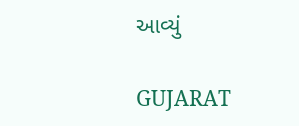આવ્યું

GUJARAT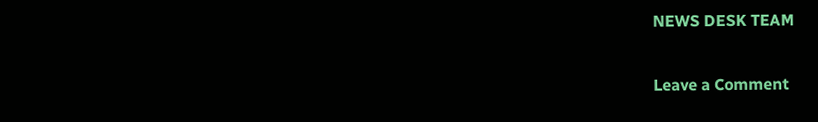NEWS DESK TEAM

Leave a Comment